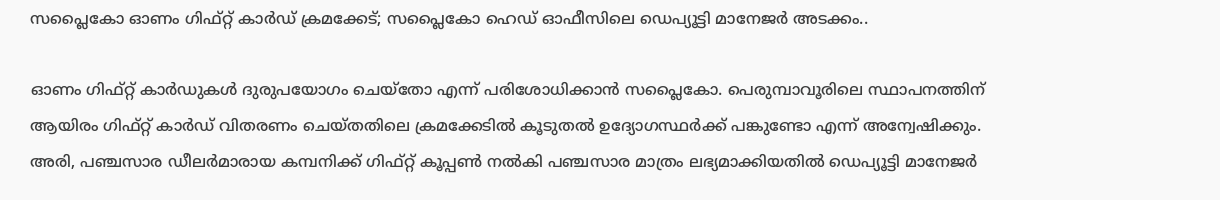സപ്ലൈകോ ഓണം ഗിഫ്റ്റ് കാർഡ് ക്രമക്കേട്; സപ്ലൈകോ ഹെഡ് ഓഫീസിലെ ഡെപ്യൂട്ടി മാനേജർ അടക്കം..

ഓണം ഗിഫ്റ്റ് കാർഡുകൾ ദുരുപയോഗം ചെയ്തോ എന്ന് പരിശോധിക്കാൻ സപ്ലൈകോ. പെരുമ്പാവൂരിലെ സ്ഥാപനത്തിന് ആയിരം ഗിഫ്റ്റ് കാർഡ് വിതരണം ചെയ്തതിലെ ക്രമക്കേടിൽ കൂടുതൽ ഉദ്യോഗസ്ഥർക്ക് പങ്കുണ്ടോ എന്ന് അന്വേഷിക്കും. അരി, പഞ്ചസാര ഡീലർമാരായ കമ്പനിക്ക് ഗിഫ്റ്റ് കൂപ്പൺ നൽകി പഞ്ചസാര മാത്രം ലഭ്യമാക്കിയതിൽ ഡെപ്യൂട്ടി മാനേജർ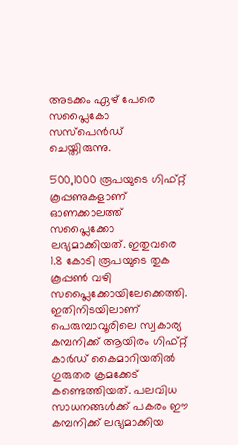അടക്കം ഏഴ് പേരെ സപ്ലൈകോ സസ്പെൻഡ് ചെയ്തിരുന്നു.

500,1000 രൂപയുടെ ഗിഫ്റ്റ് കൂപ്പണുകളാണ് ഓണക്കാലത്ത് സപ്ലൈക്കോ ലഭ്യമാക്കിയത്. ഇതുവരെ 1.8 കോടി രൂപയുടെ തുക കൂപ്പൺ വഴി സപ്ലൈക്കോയിലേക്കെത്തി. ഇതിനിടയിലാണ് പെരുമ്പാവൂരിലെ സ്വകാര്യ കമ്പനിക്ക് ആയിരം ഗിഫ്റ്റ് കാർഡ് കൈമാറിയതിൽ ഗുരുതര ക്രമക്കേട് കണ്ടെത്തിയത്. പലവിധ സാധനങ്ങൾക്ക് പകരം ഈ കമ്പനിക്ക് ലഭ്യമാക്കിയ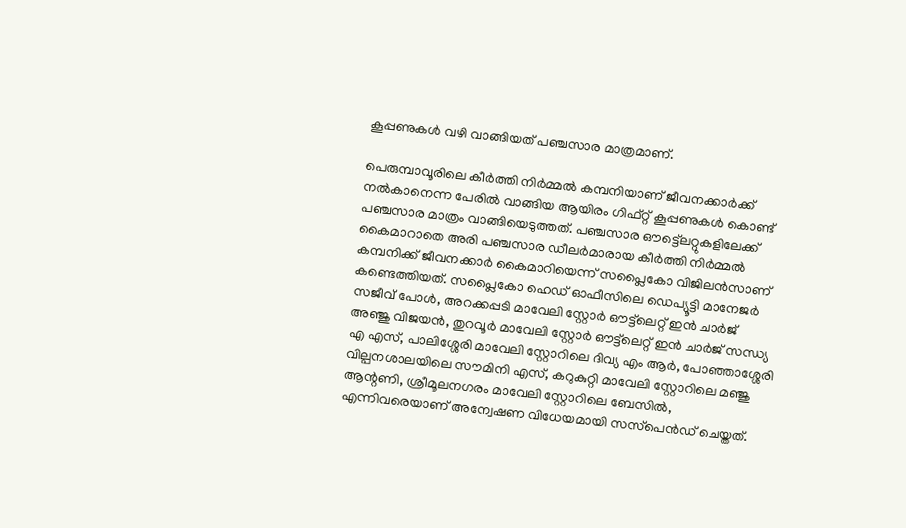കൂപ്പണുകൾ വഴി വാങ്ങിയത് പഞ്ചസാര മാത്രമാണ്.

പെരുമ്പാവൂരിലെ കീർത്തി നിർമ്മൽ കമ്പനിയാണ് ജീവനക്കാർക്ക് നൽകാനെന്ന പേരിൽ വാങ്ങിയ ആയിരം ഗിഫ്റ്റ് കൂപ്പണുകൾ കൊണ്ട് പഞ്ചസാര മാത്രം വാങ്ങിയെടുത്തത്. പഞ്ചസാര ഔട്ട്ലെറ്റുകളിലേക്ക് കൈമാറാതെ അരി പഞ്ചസാര ഡീലർമാരായ കീർത്തി നിർമ്മൽ കമ്പനിക്ക് ജീവനക്കാർ കൈമാറിയെന്ന് സപ്ലൈകോ വിജിലൻസാണ് കണ്ടെത്തിയത്. സപ്ലൈകോ ഹെഡ് ഓഫീസിലെ ഡെപ്യൂട്ടി മാനേജർ സജീവ് പോൾ, അറക്കപ്പടി മാവേലി സ്റ്റോർ ഔട്ട്‌ലെറ്റ് ഇൻ ചാർജ് അഞ്ജു വിജയൻ, തുറവൂർ മാവേലി സ്റ്റോർ ഔട്ട്‌ലെറ്റ് ഇൻ ചാർജ് സന്ധ്യ എ എസ്, പാലിശ്ശേരി മാവേലി സ്റ്റോറിലെ ദിവ്യ എം ആർ, പോഞ്ഞാശ്ശേരി വില്പനശാലയിലെ സൗമിനി എസ്, കറുകുറ്റി മാവേലി സ്റ്റോറിലെ മഞ്ജു ആന്റണി, ശ്രീമൂലനഗരം മാവേലി സ്റ്റോറിലെ ബേസിൽ, എന്നിവരെയാണ് അന്വേഷണ വിധേയമായി സസ്‌പെൻഡ് ചെയ്തത്.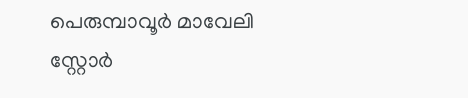പെരുമ്പാവൂർ മാവേലി സ്റ്റോർ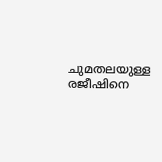ചുമതലയുള്ള രജീഷിനെ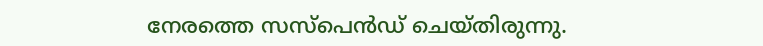നേരത്തെ സസ്പെൻഡ് ചെയ്തിരുന്നു.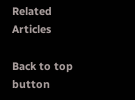Related Articles

Back to top button